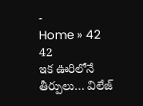-
Home » 42
42
ఇక ఊరిలోనే తీర్పులు… విలేజ్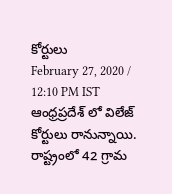కోర్టులు
February 27, 2020 / 12:10 PM IST
ఆంధ్రప్రదేశ్ లో విలేజ్ కోర్టులు రానున్నాయి. రాష్ట్రంలో 42 గ్రామ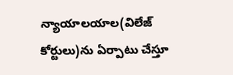న్యాయాలయాల(విలేజ్ కోర్టులు)ను ఏర్పాటు చేస్తూ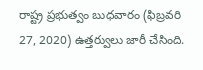రాష్ట్ర ప్రభుత్వం బుధవారం (ఫిబ్రవరి 27, 2020) ఉత్తర్వులు జారీ చేసింది.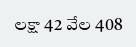లక్షా 42 వేల 408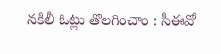నకిలీ ఓట్లు తొలగించాం : సీఈవో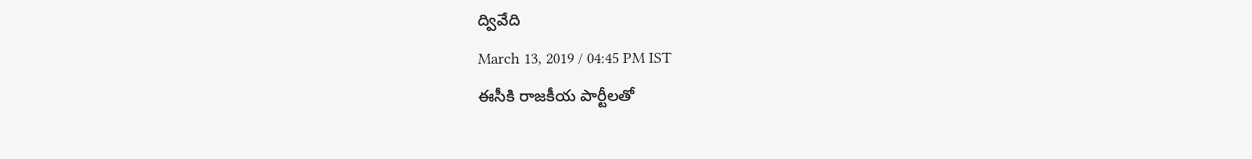ద్వివేది
March 13, 2019 / 04:45 PM IST
ఈసీకి రాజకీయ పార్టీలతో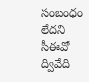సంబంధం లేదని సీఈవో ద్వివేది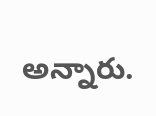అన్నారు.